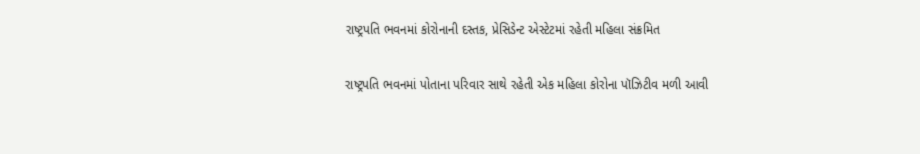રાષ્ટ્રપતિ ભવનમાં કોરોનાની દસ્તક, પ્રેસિડેન્ટ એસ્ટેટમાં રહેતી મહિલા સંક્રમિત

રાષ્ટ્રપતિ ભવનમાં પોતાના પરિવાર સાથે રહેતી એક મહિલા કોરોના પૉઝિટીવ મળી આવી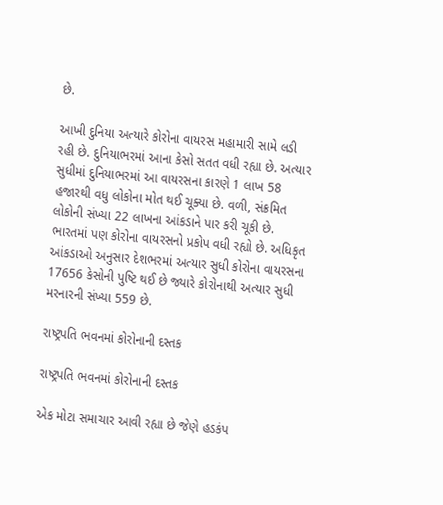છે.

આખી દુનિયા અત્યારે કોરોના વાયરસ મહામારી સામે લડી રહી છે. દુનિયાભરમાં આના કેસો સતત વધી રહ્યા છે. અત્યાર સુધીમાં દુનિયાભરમાં આ વાયરસના કારણે 1 લાખ 58 હજારથી વધુ લોકોના મોત થઈ ચૂક્યા છે. વળી, સંક્રમિત લોકોની સંખ્યા 22 લાખના આંકડાને પાર કરી ચૂકી છે. ભારતમાં પણ કોરોના વાયરસનો પ્રકોપ વધી રહ્યો છે. અધિકૃત આંકડાઓ અનુસાર દેશભરમાં અત્યાર સુધી કોરોના વાયરસના 17656 કેસોની પુષ્ટિ થઈ છે જ્યારે કોરોનાથી અત્યાર સુધી મરનારની સંખ્યા 559 છે.

રાષ્ટ્રપતિ ભવનમાં કોરોનાની દસ્તક

રાષ્ટ્રપતિ ભવનમાં કોરોનાની દસ્તક

એક મોટા સમાચાર આવી રહ્યા છે જેણે હડકંપ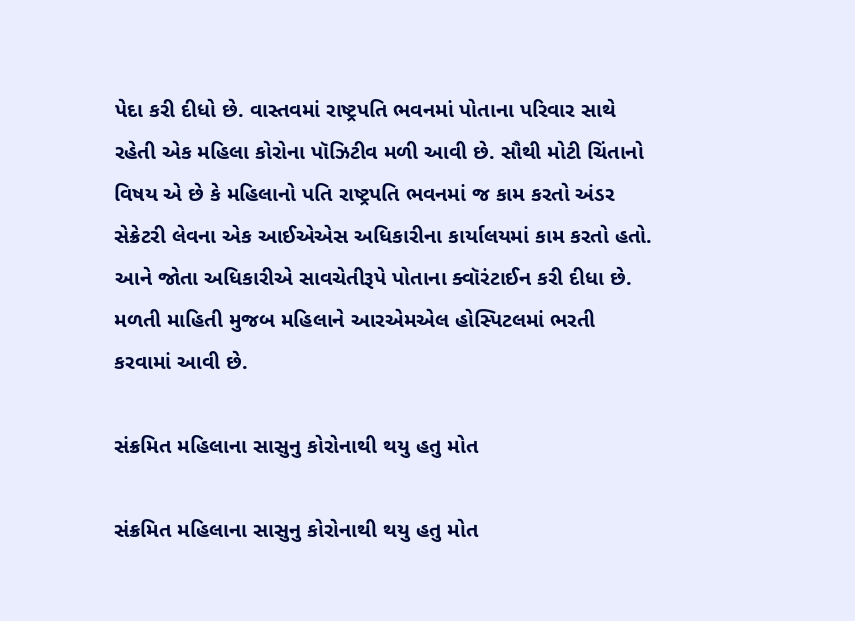પેદા કરી દીધો છે. વાસ્તવમાં રાષ્ટ્રપતિ ભવનમાં પોતાના પરિવાર સાથે રહેતી એક મહિલા કોરોના પૉઝિટીવ મળી આવી છે. સૌથી મોટી ચિંતાનો વિષય એ છે કે મહિલાનો પતિ રાષ્ટ્રપતિ ભવનમાં જ કામ કરતો અંડર સેક્રેટરી લેવના એક આઈએએસ અધિકારીના કાર્યાલયમાં કામ કરતો હતો. આને જોતા અધિકારીએ સાવચેતીરૂપે પોતાના ક્વૉરંટાઈન કરી દીધા છે. મળતી માહિતી મુજબ મહિલાને આરએમએલ હોસ્પિટલમાં ભરતી કરવામાં આવી છે.

સંક્રમિત મહિલાના સાસુનુ કોરોનાથી થયુ હતુ મોત

સંક્રમિત મહિલાના સાસુનુ કોરોનાથી થયુ હતુ મોત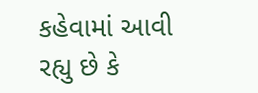કહેવામાં આવી રહ્યુ છે કે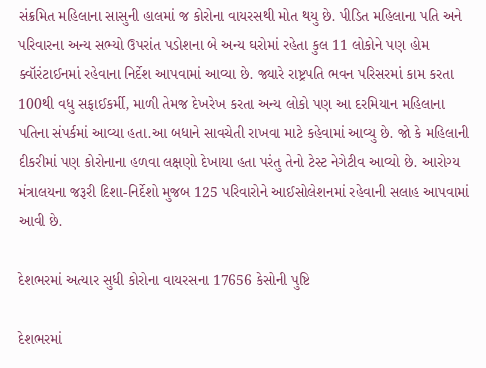સંક્રમિત મહિલાના સાસુની હાલમાં જ કોરોના વાયરસથી મોત થયુ છે. પીડિત મહિલાના પતિ અને પરિવારના અન્ય સભ્યો ઉપરાંત પડોશના બે અન્ય ઘરોમાં રહેતા કુલ 11 લોકોને પણ હોમ ક્વૉરંટાઈનમાં રહેવાના નિર્દેશ આપવામાં આવ્યા છે. જ્યારે રાષ્ટ્રપતિ ભવન પરિસરમાં કામ કરતા 100થી વધુ સફાઈકર્મી, માળી તેમજ દેખરેખ કરતા અન્ય લોકો પણ આ દરમિયાન મહિલાના પતિના સંપર્કમાં આવ્યા હતા.આ બધાને સાવચેતી રાખવા માટે કહેવામાં આવ્યુ છે. જો કે મહિલાની દીકરીમાં પણ કોરોનાના હળવા લક્ષણો દેખાયા હતા પરંતુ તેનો ટેસ્ટ નેગેટીવ આવ્યો છે. આરોગ્ય મંત્રાલયના જરૂરી દિશા-નિર્દેશો મુજબ 125 પરિવારોને આઈસોલેશનમાં રહેવાની સલાહ આપવામાં આવી છે.

દેશભરમાં અત્યાર સુધી કોરોના વાયરસના 17656 કેસોની પુષ્ટિ

દેશભરમાં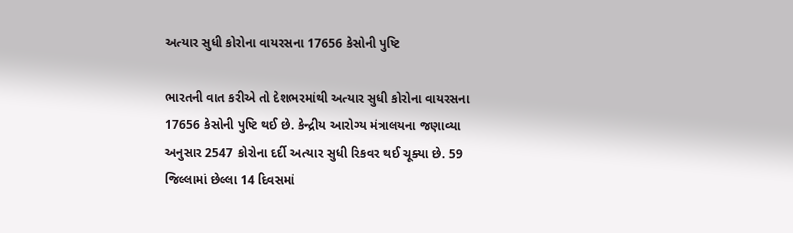અત્યાર સુધી કોરોના વાયરસના 17656 કેસોની પુષ્ટિ

ભારતની વાત કરીએ તો દેશભરમાંથી અત્યાર સુધી કોરોના વાયરસના 17656 કેસોની પુષ્ટિ થઈ છે. કેન્દ્રીય આરોગ્ય મંત્રાલયના જણાવ્યા અનુસાર 2547 કોરોના દર્દી અત્યાર સુધી રિકવર થઈ ચૂક્યા છે. 59 જિલ્લામાં છેલ્લા 14 દિવસમાં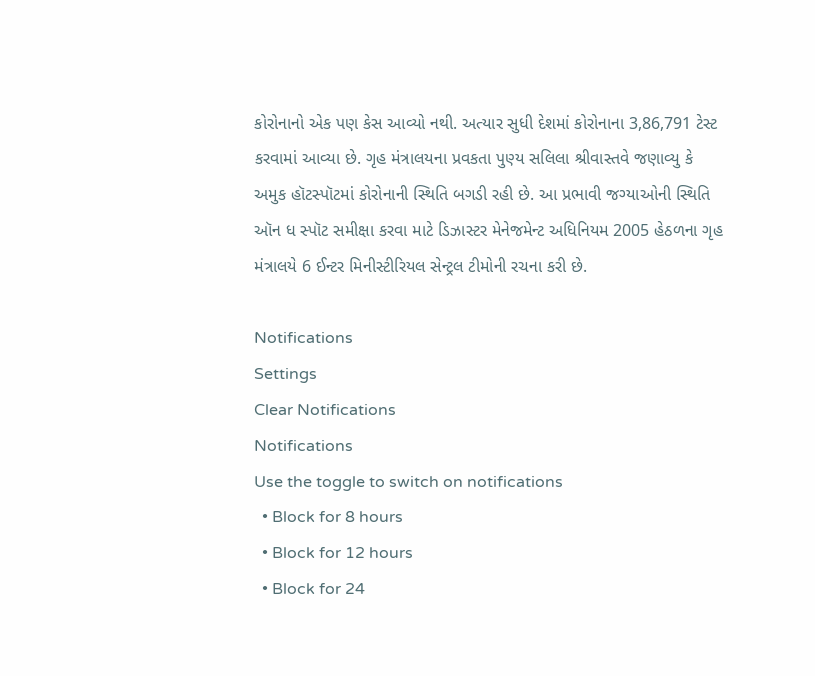કોરોનાનો એક પણ કેસ આવ્યો નથી. અત્યાર સુધી દેશમાં કોરોનાના 3,86,791 ટેસ્ટ કરવામાં આવ્યા છે. ગૃહ મંત્રાલયના પ્રવકતા પુણ્ય સલિલા શ્રીવાસ્તવે જણાવ્યુ કે અમુક હૉટસ્પૉટમાં કોરોનાની સ્થિતિ બગડી રહી છે. આ પ્રભાવી જગ્યાઓની સ્થિતિ ઑન ધ સ્પૉટ સમીક્ષા કરવા માટે ડિઝાસ્ટર મેનેજમેન્ટ અધિનિયમ 2005 હેઠળના ગૃહ મંત્રાલયે 6 ઈન્ટર મિનીસ્ટીરિયલ સેન્ટ્રલ ટીમોની રચના કરી છે.

Notifications
Settings
Clear Notifications
Notifications
Use the toggle to switch on notifications
  • Block for 8 hours
  • Block for 12 hours
  • Block for 24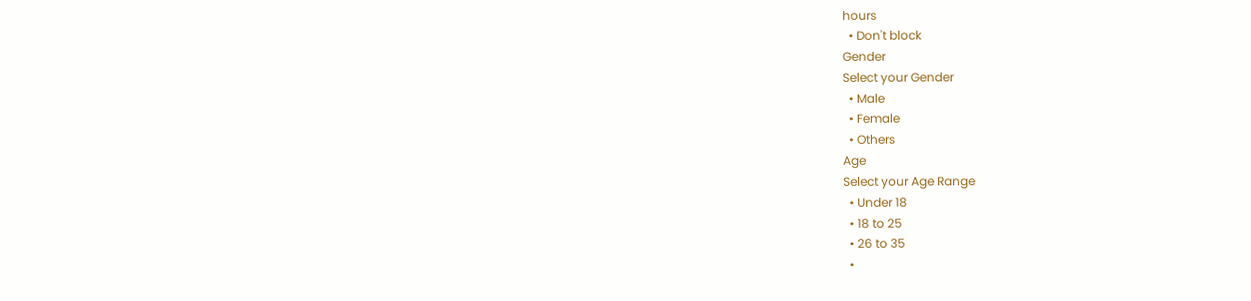hours
  • Don't block
Gender
Select your Gender
  • Male
  • Female
  • Others
Age
Select your Age Range
  • Under 18
  • 18 to 25
  • 26 to 35
  •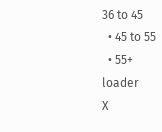36 to 45
  • 45 to 55
  • 55+
loader
X